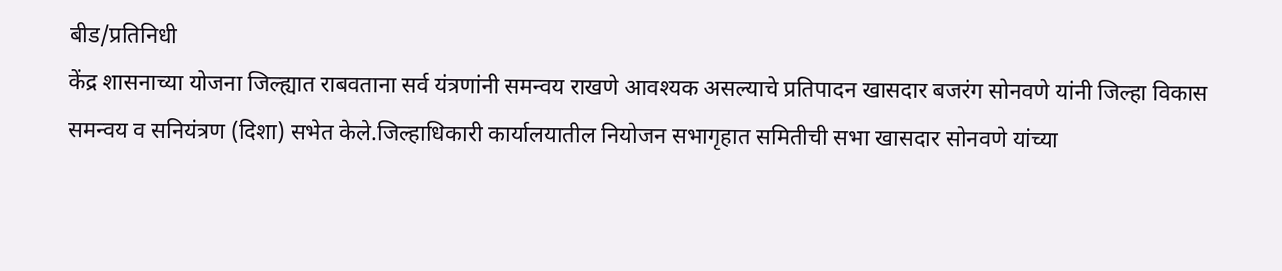बीड/प्रतिनिधी
केंद्र शासनाच्या योजना जिल्ह्यात राबवताना सर्व यंत्रणांनी समन्वय राखणे आवश्यक असल्याचे प्रतिपादन खासदार बजरंग सोनवणे यांनी जिल्हा विकास समन्वय व सनियंत्रण (दिशा) सभेत केले.जिल्हाधिकारी कार्यालयातील नियोजन सभागृहात समितीची सभा खासदार सोनवणे यांच्या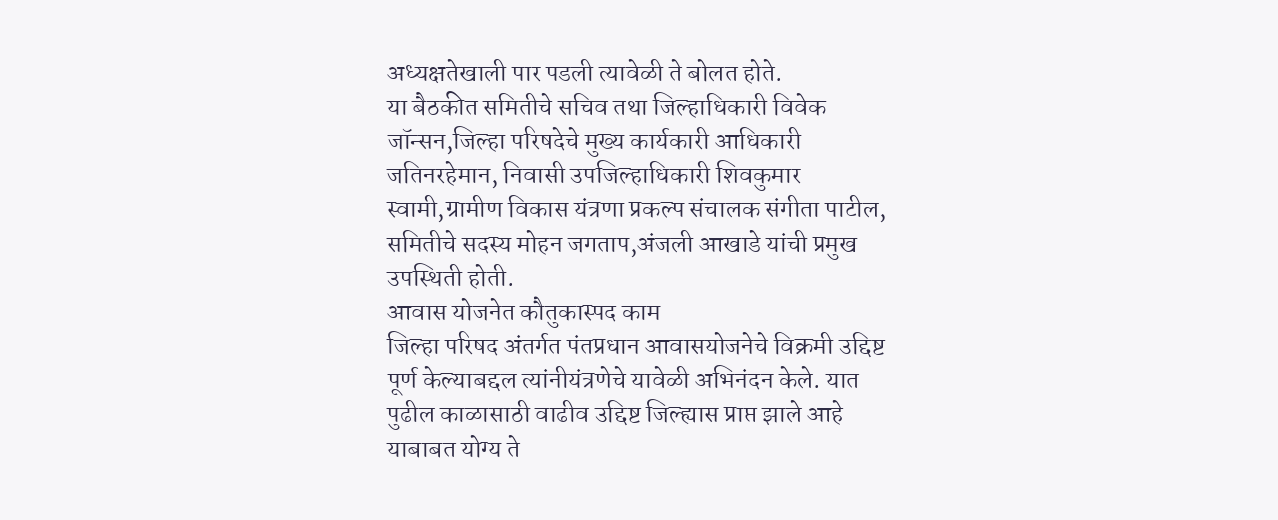अध्यक्षतेखाली पार पडली त्यावेळी ते बोलत होते.
या बैठकीत समितीचे सचिव तथा जिल्हाधिकारी विवेक जॉन्सन,जिल्हा परिषदेचे मुख्य कार्यकारी आधिकारी जतिनरहेमान, निवासी उपजिल्हाधिकारी शिवकुमार स्वामी,ग्रामीण विकास यंत्रणा प्रकल्प संचालक संगीता पाटील, समितीचे सदस्य मोहन जगताप,अंजली आखाडे यांची प्रमुख उपस्थिती होती.
आवास योजनेत कौतुकास्पद काम
जिल्हा परिषद अंतर्गत पंतप्रधान आवासयोजनेचे विक्रमी उद्दिष्ट पूर्ण केल्याबद्दल त्यांनीयंत्रणेचे यावेळी अभिनंदन केले. यात पुढील काळासाठी वाढीव उद्दिष्ट जिल्ह्यास प्राप्त झाले आहे याबाबत योग्य ते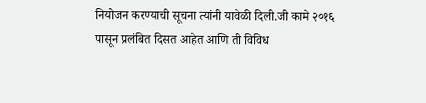नियोजन करण्याची सूचना त्यांनी यावेळी दिली.जी कामे २०१६ पासून प्रलंबित दिसत आहेत आणि ती विविध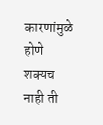कारणांमुळे होणे शक्यच नाही ती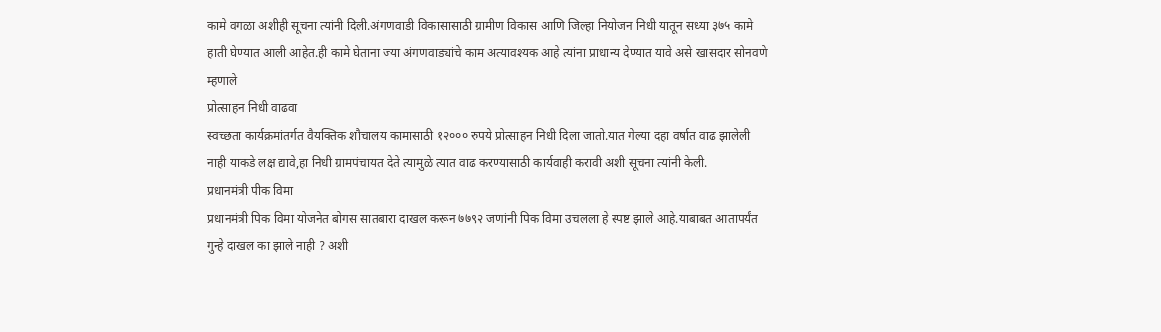कामे वगळा अशीही सूचना त्यांनी दिली.अंगणवाडी विकासासाठी ग्रामीण विकास आणि जिल्हा नियोजन निधी यातून सध्या ३७५ कामे हाती घेण्यात आली आहेत.ही कामे घेताना ज्या अंगणवाड्यांचे काम अत्यावश्यक आहे त्यांना प्राधान्य देण्यात यावे असे खासदार सोनवणे म्हणाले
प्रोत्साहन निधी वाढवा
स्वच्छता कार्यक्रमांतर्गत वैयक्तिक शौचालय कामासाठी १२००० रुपये प्रोत्साहन निधी दिला जातो.यात गेल्या दहा वर्षात वाढ झालेली नाही याकडे लक्ष द्यावे,हा निधी ग्रामपंचायत देते त्यामुळे त्यात वाढ करण्यासाठी कार्यवाही करावी अशी सूचना त्यांनी केली.
प्रधानमंत्री पीक विमा
प्रधानमंत्री पिक विमा योजनेत बोगस सातबारा दाखल करून ७७९२ जणांनी पिक विमा उचलला हे स्पष्ट झाले आहे.याबाबत आतापर्यंत गुन्हे दाखल का झाले नाही ? अशी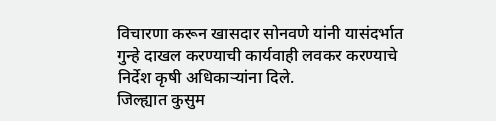विचारणा करून खासदार सोनवणे यांनी यासंदर्भात गुन्हे दाखल करण्याची कार्यवाही लवकर करण्याचे निर्देश कृषी अधिकाऱ्यांना दिले.
जिल्ह्यात कुसुम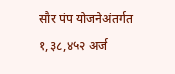सौर पंप योजनेअंतर्गत १,३८,४५२ अर्ज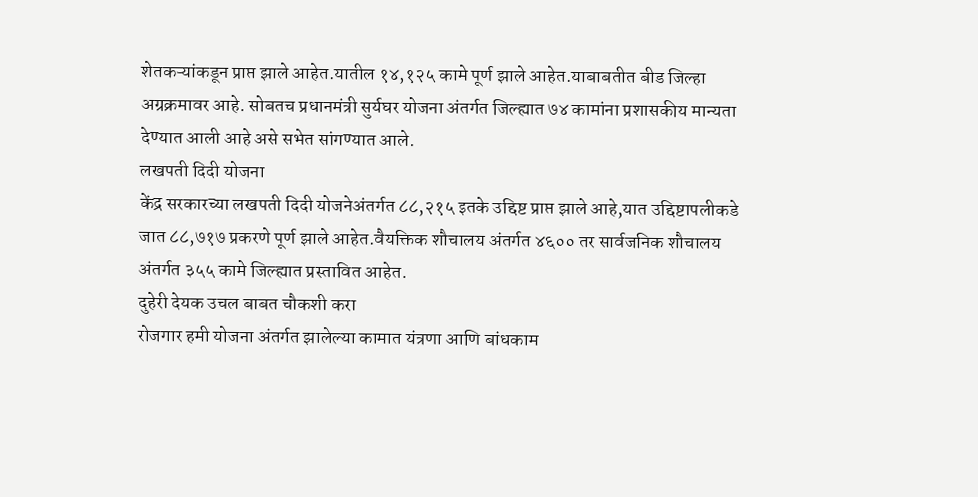शेतकऱ्यांकडून प्राप्त झाले आहेत.यातील १४,१२५ कामे पूर्ण झाले आहेत.याबाबतीत बीड जिल्हा अग्रक्रमावर आहे. सोबतच प्रधानमंत्री सुर्यघर योजना अंतर्गत जिल्ह्यात ७४ कामांना प्रशासकीय मान्यता देण्यात आली आहे असे सभेत सांगण्यात आले.
लखपती दिदी योजना
केंद्र सरकारच्या लखपती दिदी योजनेअंतर्गत ८८,२१५ इतके उद्दिष्ट प्राप्त झाले आहे,यात उद्दिष्टापलीकडे जात ८८,७१७ प्रकरणे पूर्ण झाले आहेत.वैयक्तिक शौचालय अंतर्गत ४६०० तर सार्वजनिक शौचालय अंतर्गत ३५५ कामे जिल्ह्यात प्रस्तावित आहेत.
दुहेरी देयक उचल बाबत चौकशी करा
रोजगार हमी योजना अंतर्गत झालेल्या कामात यंत्रणा आणि बांधकाम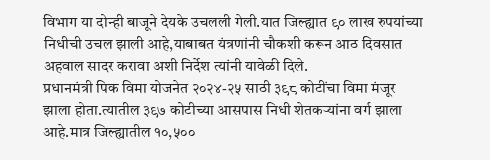विभाग या दोन्ही बाजूने देयके उचलली गेली.यात जिल्ह्यात ९० लाख रुपयांच्या निधीची उचल झाली आहे,याबाबत यंत्रणांनी चौकशी करून आठ दिवसात अहवाल सादर करावा अशी निर्देश त्यांनी यावेळी दिले.
प्रधानमंत्री पिक विमा योजनेत २०२४-२५ साठी ३९८ कोटींचा विमा मंजूर झाला होता.त्यातील ३९७ कोटीच्या आसपास निधी शेतकऱ्यांना वर्ग झाला आहे.मात्र जिल्ह्यातील १०,५००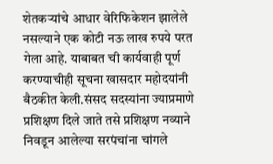शेतकऱ्यांचे आधार वेरिफिकेशन झालेले नसल्याने एक कोटी नऊ लाख रुपये परत गेला आहे. याबाबत ची कार्यवाही पूर्ण करण्याचीही सूचना खासदार महोदयांनी बैठकीत केली.संसद सदस्यांना ज्याप्रमाणे प्रशिक्षण दिले जाते तसे प्रशिक्षण नव्याने निवडून आलेल्या सरपंचांना चांगले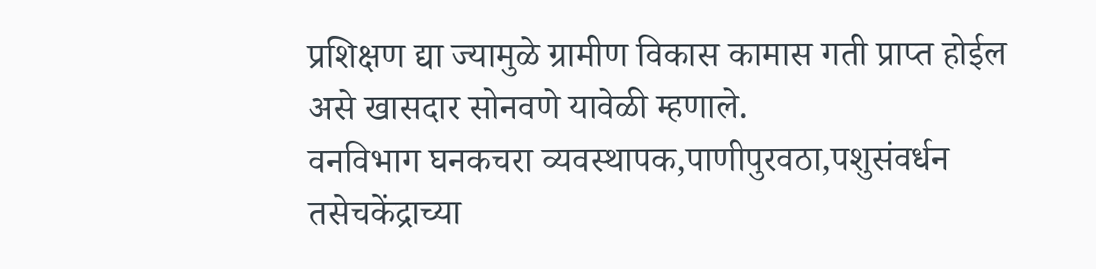प्रशिक्षण द्या ज्यामुळे ग्रामीण विकास कामास गती प्राप्त होईल असे खासदार सोनवणे यावेळी म्हणाले.
वनविभाग घनकचरा व्यवस्थापक,पाणीपुरवठा,पशुसंवर्धन तसेचकेंद्राच्या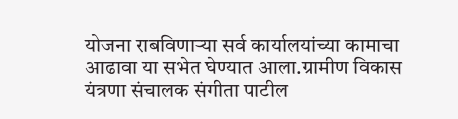योजना राबविणाऱ्या सर्व कार्यालयांच्या कामाचा आढावा या सभेत घेण्यात आला.ग्रामीण विकास यंत्रणा संचालक संगीता पाटील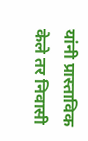यांनी प्रास्ताविक केले तर निवासी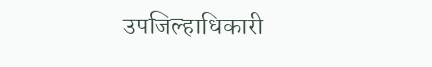उपजिल्हाधिकारी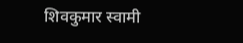शिवकुमार स्वामी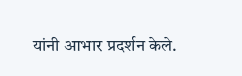यांनी आभार प्रदर्शन केले.